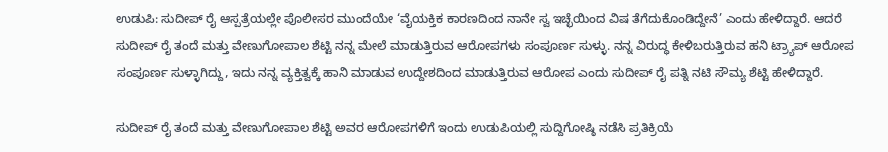ಉಡುಪಿ: ಸುದೀಪ್ ರೈ ಆಸ್ಪತ್ರೆಯಲ್ಲೇ ಪೊಲೀಸರ ಮುಂದೆಯೇ ‘ವೈಯಕ್ತಿಕ ಕಾರಣದಿಂದ ನಾನೇ ಸ್ವ ಇಚ್ಛೆಯಿಂದ ವಿಷ ತೆಗೆದುಕೊಂಡಿದ್ದೇನೆ’ ಎಂದು ಹೇಳಿದ್ದಾರೆ. ಆದರೆ ಸುದೀಪ್‌ ರೈ ತಂದೆ ಮತ್ತು ವೇಣುಗೋಪಾಲ ಶೆಟ್ಟಿ ನನ್ನ ಮೇಲೆ ಮಾಡುತ್ತಿರುವ ಆರೋಪಗಳು ಸಂಪೂರ್ಣ ಸುಳ್ಳು. ನನ್ನ ವಿರುದ್ಧ ಕೇಳಿಬರುತ್ತಿರುವ ಹನಿ ಟ್ರ್ಯಾಪ್ ಆರೋಪ ಸಂಪೂರ್ಣ ಸುಳ್ಳಾಗಿದ್ದು, ಇದು ನನ್ನ ವ್ಯಕ್ತಿತ್ವಕ್ಕೆ ಹಾನಿ ಮಾಡುವ ಉದ್ದೇಶದಿಂದ ಮಾಡುತ್ತಿರುವ ಆರೋಪ ಎಂದು ಸುದೀಪ್‌ ರೈ ಪತ್ನಿ ನಟಿ ಸೌಮ್ಯ ಶೆಟ್ಟಿ ಹೇಳಿದ್ದಾರೆ.

ಸುದೀಪ್‌ ರೈ ತಂದೆ ಮತ್ತು ವೇಣುಗೋಪಾಲ ಶೆಟ್ಟಿ ಅವರ ಆರೋಪಗಳಿಗೆ ಇಂದು ಉಡುಪಿಯಲ್ಲಿ ಸುದ್ದಿಗೋಷ್ಠಿ ನಡೆಸಿ ಪ್ರತಿಕ್ರಿಯೆ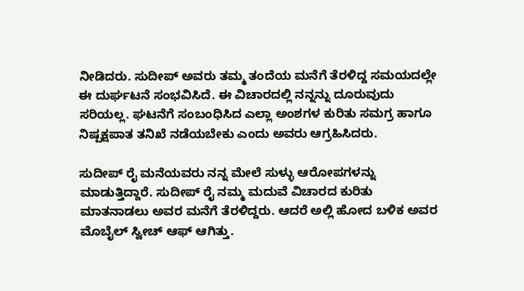ನೀಡಿದರು. ಸುದೀಪ್ ಅವರು ತಮ್ಮ ತಂದೆಯ ಮನೆಗೆ ತೆರಳಿದ್ದ ಸಮಯದಲ್ಲೇ ಈ ದುರ್ಘಟನೆ ಸಂಭವಿಸಿದೆ. ಈ ವಿಚಾರದಲ್ಲಿ ನನ್ನನ್ನು ದೂರುವುದು ಸರಿಯಲ್ಲ. ಘಟನೆಗೆ ಸಂಬಂಧಿಸಿದ ಎಲ್ಲಾ ಅಂಶಗಳ ಕುರಿತು ಸಮಗ್ರ ಹಾಗೂ ನಿಷ್ಪಕ್ಷಪಾತ ತನಿಖೆ ನಡೆಯಬೇಕು ಎಂದು ಅವರು ಆಗ್ರಹಿಸಿದರು.

ಸುದೀಪ್ ರೈ ಮನೆಯವರು ನನ್ನ ಮೇಲೆ ಸುಳ್ಳು ಆರೋಪಗಳನ್ನು ಮಾಡುತ್ತಿದ್ದಾರೆ. ಸುದೀಪ್ ರೈ ನಮ್ಮ ಮದುವೆ ವಿಚಾರದ ಕುರಿತು ಮಾತನಾಡಲು ಅವರ ಮನೆಗೆ ತೆರಳಿದ್ದರು. ಆದರೆ ಅಲ್ಲಿ ಹೋದ ಬಳಿಕ ಅವರ ಮೊಬೈಲ್ ಸ್ವೀಚ್ ಆಫ್ ಆಗಿತ್ತು.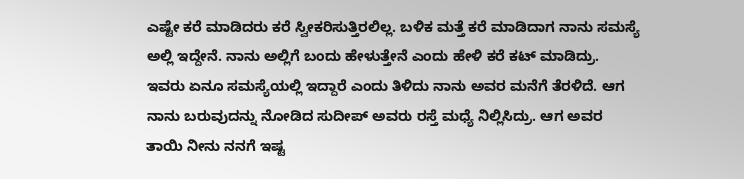ಎಷ್ಟೇ ಕರೆ ಮಾಡಿದರು ಕರೆ ಸ್ವೀಕರಿಸುತ್ತಿರಲಿಲ್ಲ. ಬಳಿಕ ಮತ್ತೆ ಕರೆ ಮಾಡಿದಾಗ ನಾನು ಸಮಸ್ಯೆ ಅಲ್ಲಿ ಇದ್ದೇನೆ. ನಾನು ಅಲ್ಲಿಗೆ ಬಂದು ಹೇಳುತ್ತೇನೆ ಎಂದು ಹೇಳಿ ಕರೆ ಕಟ್ ಮಾಡಿದ್ರು. ಇವರು‌ ಏನೂ ಸಮಸ್ಯೆಯಲ್ಲಿ ಇದ್ದಾರೆ ಎಂದು ತಿಳಿದು ನಾನು ಅವರ ಮನೆಗೆ ತೆರಳಿದೆ. ಆಗ ನಾನು ಬರುವುದನ್ನು ನೋಡಿದ ಸುದೀಪ್ ಅವರು ರಸ್ತೆ ಮಧ್ಯೆ ನಿಲ್ಲಿಸಿದ್ರು. ಆಗ ಅವರ ತಾಯಿ ನೀನು ನನಗೆ ಇಷ್ಟ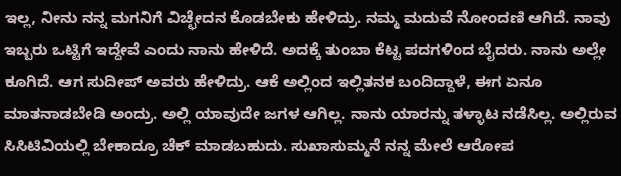ಇಲ್ಲ, ನೀನು ನನ್ನ ಮಗನಿಗೆ ವಿಚ್ಛೇದನ ಕೊಡಬೇಕು ಹೇಳಿದ್ರು. ನಮ್ಮ ಮದುವೆ ನೋಂದಣಿ ಆಗಿದೆ. ನಾವು ಇಬ್ಬರು ಒಟ್ಟಿಗೆ ಇದ್ದೇವೆ ಎಂದು ನಾನು ಹೇಳಿದೆ. ಅದಕ್ಕೆ ತುಂಬಾ ಕೆಟ್ಟ ಪದಗಳಿಂದ ಬೈದರು. ನಾನು ಅಲ್ಲೇ ಕೂಗಿದೆ. ಆಗ ಸುದೀಪ್ ಅವರು ಹೇಳಿದ್ರು. ಆಕೆ ಅಲ್ಲಿಂದ ಇಲ್ಲಿತನಕ ಬಂದಿದ್ದಾಳೆ, ಈಗ ಏನೂ ಮಾತನಾಡಬೇಡಿ ಅಂದ್ರು. ಅಲ್ಲಿ ಯಾವುದೇ ಜಗಳ‌ ಆಗಿಲ್ಲ‌. ನಾನು ಯಾರನ್ನು ತಳ್ಳಾಟ ನಡೆಸಿಲ್ಲ. ಅಲ್ಲಿರುವ ಸಿಸಿಟಿವಿಯಲ್ಲಿ ಬೇಕಾದ್ರೂ ಚೆಕ್ ಮಾಡಬಹುದು. ಸುಖಾಸುಮ್ಮನೆ ನನ್ನ ಮೇಲೆ ಆರೋಪ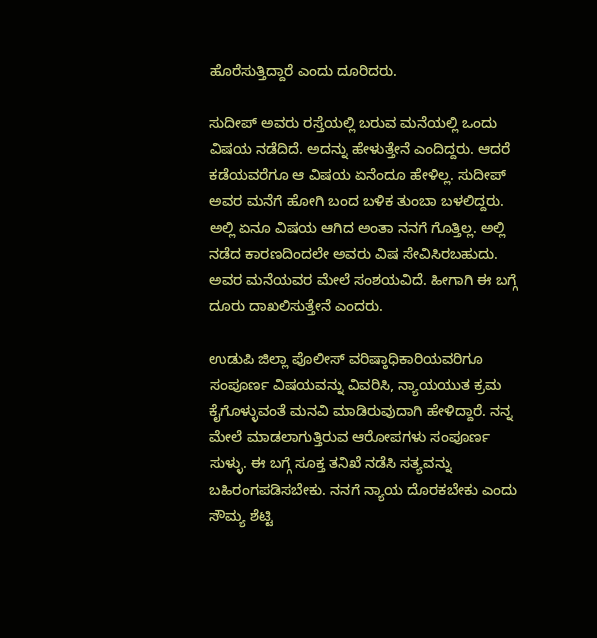ಹೊರೆಸುತ್ತಿದ್ದಾರೆ ಎಂದು ದೂರಿದರು.

ಸುದೀಪ್ ಅವರು ರಸ್ತೆಯಲ್ಲಿ ಬರುವ ಮನೆಯಲ್ಲಿ ಒಂದು ವಿಷಯ ನಡೆದಿದೆ. ಅದನ್ನು ಹೇಳುತ್ತೇನೆ ಎಂದಿದ್ದರು. ಆದರೆ ಕಡೆಯವರೆಗೂ ಆ ವಿಷಯ ಏನೆಂದೂ ಹೇಳಿಲ್ಲ. ಸುದೀಪ್ ಅವರ ಮನೆಗೆ ಹೋಗಿ ಬಂದ ಬಳಿಕ ತುಂಬಾ ಬಳಲಿದ್ದರು. ಅಲ್ಲಿ ಏನೂ ವಿಷಯ ಆಗಿದ ಅಂತಾ ನನಗೆ ಗೊತ್ತಿಲ್ಲ. ಅಲ್ಲಿ ನಡೆದ ಕಾರಣದಿಂದಲೇ ಅವರು ವಿಷ ಸೇವಿಸಿರಬಹುದು. ಅವರ ಮನೆಯವರ ಮೇಲೆ ಸಂಶಯವಿದೆ. ಹೀಗಾಗಿ ಈ ಬಗ್ಗೆ ದೂರು ದಾಖಲಿಸುತ್ತೇನೆ ಎಂದರು.

ಉಡುಪಿ ಜಿಲ್ಲಾ ಪೊಲೀಸ್ ವರಿಷ್ಠಾಧಿಕಾರಿಯವರಿಗೂ ಸಂಪೂರ್ಣ ವಿಷಯವನ್ನು ವಿವರಿಸಿ, ನ್ಯಾಯಯುತ ಕ್ರಮ ಕೈಗೊಳ್ಳುವಂತೆ ಮನವಿ ಮಾಡಿರುವುದಾಗಿ ಹೇಳಿದ್ದಾರೆ. ನನ್ನ ಮೇಲೆ ಮಾಡಲಾಗುತ್ತಿರುವ ಆರೋಪಗಳು ಸಂಪೂರ್ಣ ಸುಳ್ಳು. ಈ ಬಗ್ಗೆ ಸೂಕ್ತ ತನಿಖೆ ನಡೆಸಿ ಸತ್ಯವನ್ನು ಬಹಿರಂಗಪಡಿಸಬೇಕು. ನನಗೆ ನ್ಯಾಯ ದೊರಕಬೇಕು ಎಂದು ಸೌಮ್ಯ ಶೆಟ್ಟಿ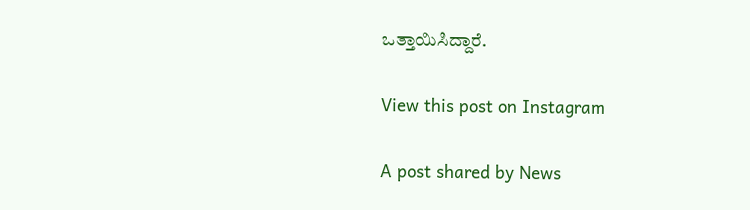ಒತ್ತಾಯಿಸಿದ್ದಾರೆ.

View this post on Instagram

A post shared by News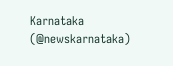Karnataka (@newskarnataka)